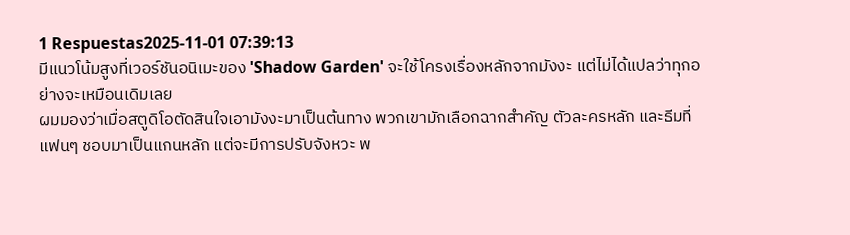1 Respuestas2025-11-01 07:39:13
มีแนวโน้มสูงที่เวอร์ชันอนิเมะของ 'Shadow Garden' จะใช้โครงเรื่องหลักจากมังงะ แต่ไม่ได้แปลว่าทุกอย่างจะเหมือนเดิมเลย
ผมมองว่าเมื่อสตูดิโอตัดสินใจเอามังงะมาเป็นต้นทาง พวกเขามักเลือกฉากสำคัญ ตัวละครหลัก และธีมที่แฟนๆ ชอบมาเป็นแกนหลัก แต่จะมีการปรับจังหวะ พ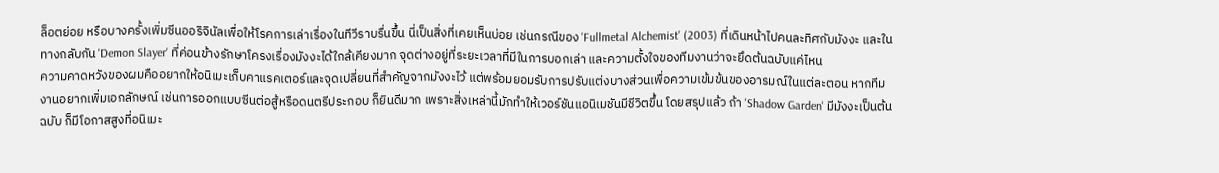ล็อตย่อย หรือบางครั้งเพิ่มซีนออริจินัลเพื่อให้โรคการเล่าเรื่องในทีวีราบรื่นขึ้น นี่เป็นสิ่งที่เคยเห็นบ่อย เช่นกรณีของ 'Fullmetal Alchemist' (2003) ที่เดินหน้าไปคนละทิศกับมังงะ และในทางกลับกัน 'Demon Slayer' ที่ค่อนข้างรักษาโครงเรื่องมังงะได้ใกล้เคียงมาก จุดต่างอยู่ที่ระยะเวลาที่มีในการบอกเล่า และความตั้งใจของทีมงานว่าจะยึดต้นฉบับแค่ไหน
ความคาดหวังของผมคืออยากให้อนิเมะเก็บคาแรคเตอร์และจุดเปลี่ยนที่สำคัญจากมังงะไว้ แต่พร้อมยอมรับการปรับแต่งบางส่วนเพื่อความเข้มข้นของอารมณ์ในแต่ละตอน หากทีมงานอยากเพิ่มเอกลักษณ์ เช่นการออกแบบซีนต่อสู้หรือดนตรีประกอบ ก็ยินดีมาก เพราะสิ่งเหล่านี้มักทำให้เวอร์ชันแอนิเมชันมีชีวิตขึ้น โดยสรุปแล้ว ถ้า 'Shadow Garden' มีมังงะเป็นต้นฉบับ ก็มีโอกาสสูงที่อนิเมะ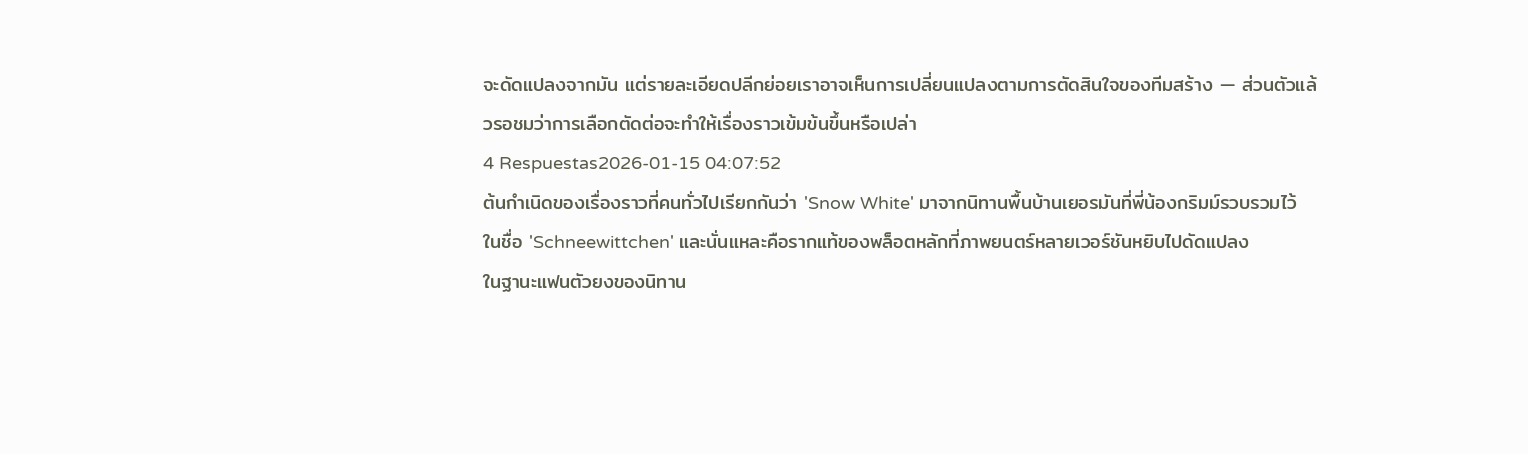จะดัดแปลงจากมัน แต่รายละเอียดปลีกย่อยเราอาจเห็นการเปลี่ยนแปลงตามการตัดสินใจของทีมสร้าง — ส่วนตัวแล้วรอชมว่าการเลือกตัดต่อจะทำให้เรื่องราวเข้มข้นขึ้นหรือเปล่า
4 Respuestas2026-01-15 04:07:52
ต้นกำเนิดของเรื่องราวที่คนทั่วไปเรียกกันว่า 'Snow White' มาจากนิทานพื้นบ้านเยอรมันที่พี่น้องกริมม์รวบรวมไว้ในชื่อ 'Schneewittchen' และนั่นแหละคือรากแท้ของพล็อตหลักที่ภาพยนตร์หลายเวอร์ชันหยิบไปดัดแปลง
ในฐานะแฟนตัวยงของนิทาน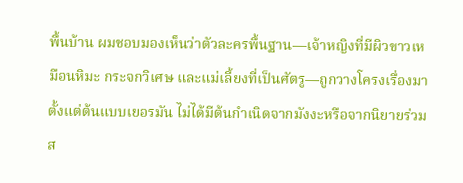พื้นบ้าน ผมชอบมองเห็นว่าตัวละครพื้นฐาน—เจ้าหญิงที่มีผิวขาวเหมือนหิมะ กระจกวิเศษ และแม่เลี้ยงที่เป็นศัตรู—ถูกวางโครงเรื่องมาตั้งแต่ต้นแบบเยอรมัน ไม่ได้มีต้นกำเนิดจากมังงะหรือจากนิยายร่วมส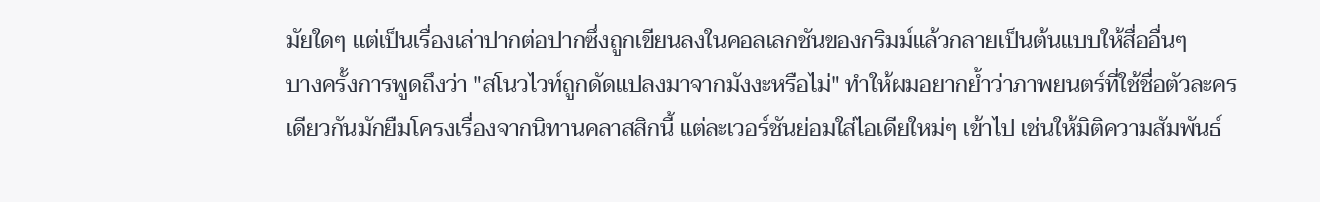มัยใดๆ แต่เป็นเรื่องเล่าปากต่อปากซึ่งถูกเขียนลงในคอลเลกชันของกริมม์แล้วกลายเป็นต้นแบบให้สื่ออื่นๆ
บางครั้งการพูดถึงว่า "สโนวไวท์ถูกดัดแปลงมาจากมังงะหรือไม่" ทำให้ผมอยากย้ำว่าภาพยนตร์ที่ใช้ชื่อตัวละครเดียวกันมักยืมโครงเรื่องจากนิทานคลาสสิกนี้ แต่ละเวอร์ชันย่อมใส่ไอเดียใหม่ๆ เข้าไป เช่นให้มิติความสัมพันธ์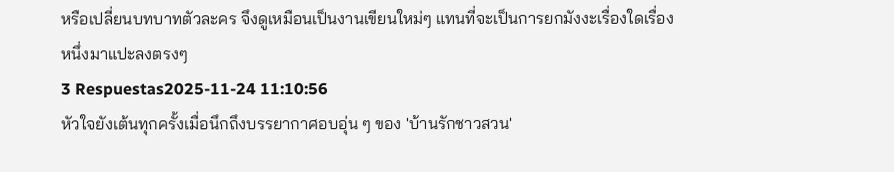หรือเปลี่ยนบทบาทตัวละคร จึงดูเหมือนเป็นงานเขียนใหม่ๆ แทนที่จะเป็นการยกมังงะเรื่องใดเรื่องหนึ่งมาแปะลงตรงๆ
3 Respuestas2025-11-24 11:10:56
หัวใจยังเต้นทุกครั้งเมื่อนึกถึงบรรยากาศอบอุ่น ๆ ของ 'บ้านรักชาวสวน'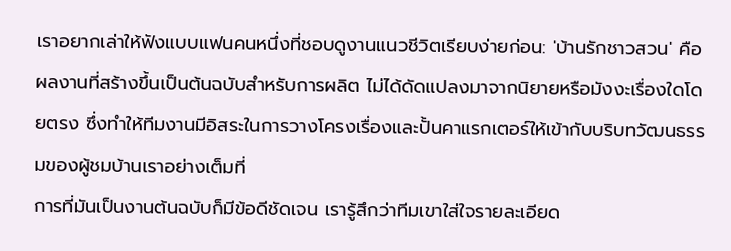เราอยากเล่าให้ฟังแบบแฟนคนหนึ่งที่ชอบดูงานแนวชีวิตเรียบง่ายก่อน: 'บ้านรักชาวสวน' คือผลงานที่สร้างขึ้นเป็นต้นฉบับสำหรับการผลิต ไม่ได้ดัดแปลงมาจากนิยายหรือมังงะเรื่องใดโดยตรง ซึ่งทำให้ทีมงานมีอิสระในการวางโครงเรื่องและปั้นคาแรกเตอร์ให้เข้ากับบริบทวัฒนธรรมของผู้ชมบ้านเราอย่างเต็มที่
การที่มันเป็นงานต้นฉบับก็มีข้อดีชัดเจน เรารู้สึกว่าทีมเขาใส่ใจรายละเอียด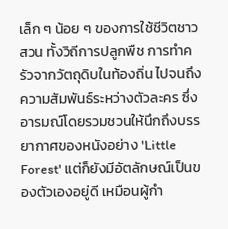เล็ก ๆ น้อย ๆ ของการใช้ชีวิตชาวสวน ทั้งวิถีการปลูกพืช การทำครัวจากวัตถุดิบในท้องถิ่น ไปจนถึงความสัมพันธ์ระหว่างตัวละคร ซึ่งอารมณ์โดยรวมชวนให้นึกถึงบรรยากาศของหนังอย่าง 'Little Forest' แต่ก็ยังมีอัตลักษณ์เป็นของตัวเองอยู่ดี เหมือนผู้กำ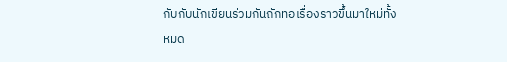กับกับนักเขียนร่วมกันถักทอเรื่องราวขึ้นมาใหม่ทั้งหมด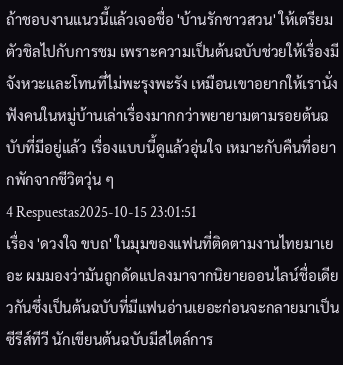ถ้าชอบงานแนวนี้แล้วเจอชื่อ 'บ้านรักชาวสวน' ให้เตรียมตัวชิลไปกับการชม เพราะความเป็นต้นฉบับช่วยให้เรื่องมีจังหวะและโทนที่ไม่พะรุงพะรัง เหมือนเขาอยากให้เรานั่งฟังคนในหมู่บ้านเล่าเรื่องมากกว่าพยายามตามรอยต้นฉบับที่มีอยู่แล้ว เรื่องแบบนี้ดูแล้วอุ่นใจ เหมาะกับคืนที่อยากพักจากชีวิตวุ่น ๆ
4 Respuestas2025-10-15 23:01:51
เรื่อง 'ดวงใจ ขบถ' ในมุมของแฟนที่ติดตามงานไทยมาเยอะ ผมมองว่ามันถูกดัดแปลงมาจากนิยายออนไลน์ชื่อเดียวกันซึ่งเป็นต้นฉบับที่มีแฟนอ่านเยอะก่อนจะกลายมาเป็นซีรีส์ทีวี นักเขียนต้นฉบับมีสไตล์การ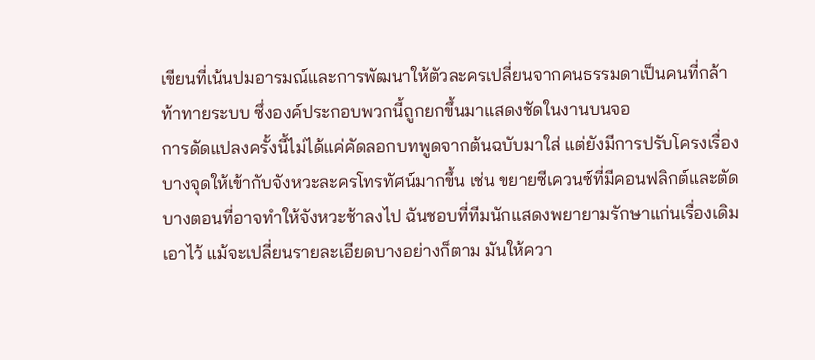เขียนที่เน้นปมอารมณ์และการพัฒนาให้ตัวละครเปลี่ยนจากคนธรรมดาเป็นคนที่กล้าท้าทายระบบ ซึ่งองค์ประกอบพวกนี้ถูกยกขึ้นมาแสดงชัดในงานบนจอ
การดัดแปลงครั้งนี้ไม่ได้แค่คัดลอกบทพูดจากต้นฉบับมาใส่ แต่ยังมีการปรับโครงเรื่องบางจุดให้เข้ากับจังหวะละครโทรทัศน์มากขึ้น เช่น ขยายซีเควนซ์ที่มีคอนฟลิกต์และตัดบางตอนที่อาจทำให้จังหวะช้าลงไป ฉันชอบที่ทีมนักแสดงพยายามรักษาแก่นเรื่องเดิมเอาไว้ แม้จะเปลี่ยนรายละเอียดบางอย่างก็ตาม มันให้ควา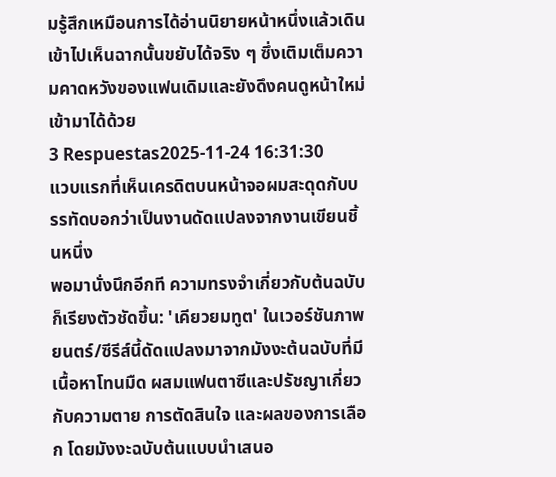มรู้สึกเหมือนการได้อ่านนิยายหน้าหนึ่งแล้วเดินเข้าไปเห็นฉากนั้นขยับได้จริง ๆ ซึ่งเติมเต็มความคาดหวังของแฟนเดิมและยังดึงคนดูหน้าใหม่เข้ามาได้ด้วย
3 Respuestas2025-11-24 16:31:30
แวบแรกที่เห็นเครดิตบนหน้าจอผมสะดุดกับบรรทัดบอกว่าเป็นงานดัดแปลงจากงานเขียนชิ้นหนึ่ง
พอมานั่งนึกอีกที ความทรงจำเกี่ยวกับต้นฉบับก็เรียงตัวชัดขึ้น: 'เคียวยมทูต' ในเวอร์ชันภาพยนตร์/ซีรีส์นี้ดัดแปลงมาจากมังงะต้นฉบับที่มีเนื้อหาโทนมืด ผสมแฟนตาซีและปรัชญาเกี่ยวกับความตาย การตัดสินใจ และผลของการเลือก โดยมังงะฉบับต้นแบบนำเสนอ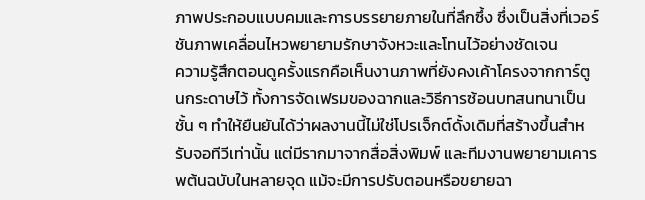ภาพประกอบแบบคมและการบรรยายภายในที่ลึกซึ้ง ซึ่งเป็นสิ่งที่เวอร์ชันภาพเคลื่อนไหวพยายามรักษาจังหวะและโทนไว้อย่างชัดเจน
ความรู้สึกตอนดูครั้งแรกคือเห็นงานภาพที่ยังคงเค้าโครงจากการ์ตูนกระดาษไว้ ทั้งการจัดเฟรมของฉากและวิธีการซ้อนบทสนทนาเป็นชั้น ๆ ทำให้ยืนยันได้ว่าผลงานนี้ไม่ใช่โปรเจ็กต์ดั้งเดิมที่สร้างขึ้นสำหรับจอทีวีเท่านั้น แต่มีรากมาจากสื่อสิ่งพิมพ์ และทีมงานพยายามเคารพต้นฉบับในหลายจุด แม้จะมีการปรับตอนหรือขยายฉา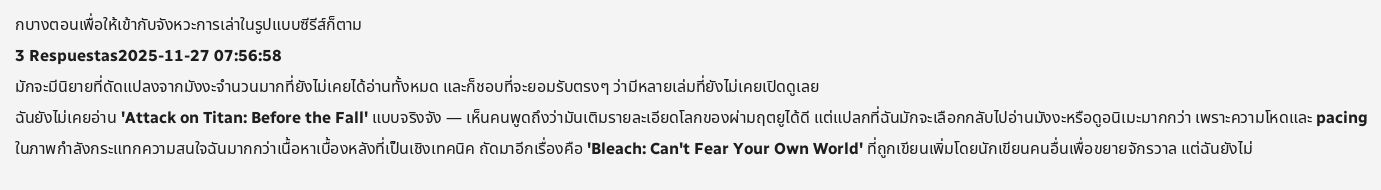กบางตอนเพื่อให้เข้ากับจังหวะการเล่าในรูปแบบซีรีส์ก็ตาม
3 Respuestas2025-11-27 07:56:58
มักจะมีนิยายที่ดัดแปลงจากมังงะจำนวนมากที่ยังไม่เคยได้อ่านทั้งหมด และก็ชอบที่จะยอมรับตรงๆ ว่ามีหลายเล่มที่ยังไม่เคยเปิดดูเลย
ฉันยังไม่เคยอ่าน 'Attack on Titan: Before the Fall' แบบจริงจัง — เห็นคนพูดถึงว่ามันเติมรายละเอียดโลกของผ่ามฤตยูได้ดี แต่แปลกที่ฉันมักจะเลือกกลับไปอ่านมังงะหรือดูอนิเมะมากกว่า เพราะความโหดและ pacing ในภาพกำลังกระแทกความสนใจฉันมากกว่าเนื้อหาเบื้องหลังที่เป็นเชิงเทคนิค ถัดมาอีกเรื่องคือ 'Bleach: Can't Fear Your Own World' ที่ถูกเขียนเพิ่มโดยนักเขียนคนอื่นเพื่อขยายจักรวาล แต่ฉันยังไม่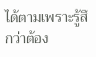ได้ตามเพราะรู้สึกว่าต้อง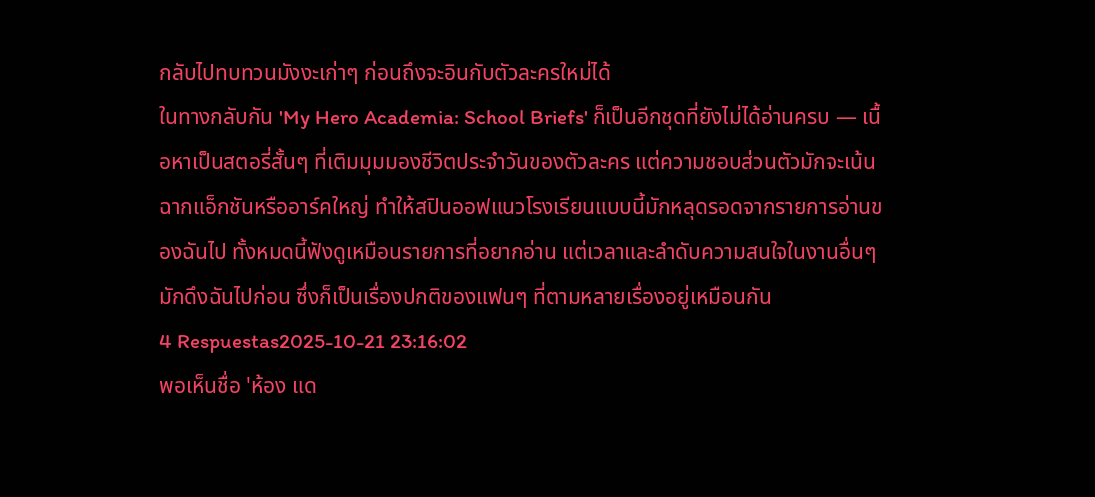กลับไปทบทวนมังงะเก่าๆ ก่อนถึงจะอินกับตัวละครใหม่ได้
ในทางกลับกัน 'My Hero Academia: School Briefs' ก็เป็นอีกชุดที่ยังไม่ได้อ่านครบ — เนื้อหาเป็นสตอรี่สั้นๆ ที่เติมมุมมองชีวิตประจำวันของตัวละคร แต่ความชอบส่วนตัวมักจะเน้นฉากแอ็กชันหรืออาร์คใหญ่ ทำให้สปินออฟแนวโรงเรียนแบบนี้มักหลุดรอดจากรายการอ่านของฉันไป ทั้งหมดนี้ฟังดูเหมือนรายการที่อยากอ่าน แต่เวลาและลำดับความสนใจในงานอื่นๆ มักดึงฉันไปก่อน ซึ่งก็เป็นเรื่องปกติของแฟนๆ ที่ตามหลายเรื่องอยู่เหมือนกัน
4 Respuestas2025-10-21 23:16:02
พอเห็นชื่อ 'ห้อง แด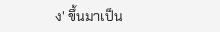ง' ขึ้นมาเป็น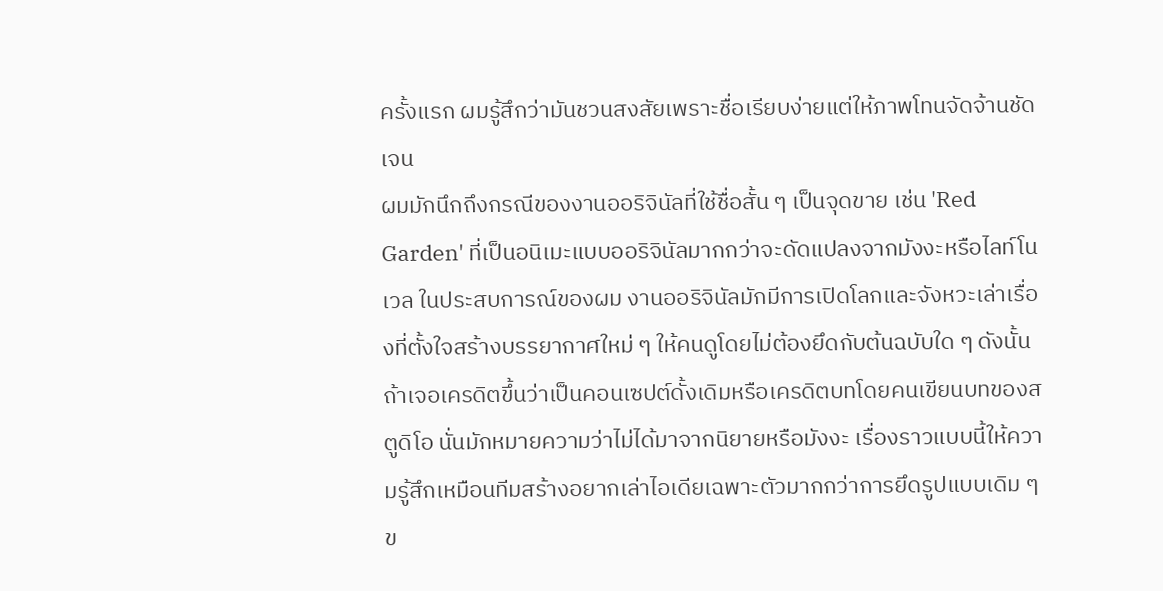ครั้งแรก ผมรู้สึกว่ามันชวนสงสัยเพราะชื่อเรียบง่ายแต่ให้ภาพโทนจัดจ้านชัดเจน
ผมมักนึกถึงกรณีของงานออริจินัลที่ใช้ชื่อสั้น ๆ เป็นจุดขาย เช่น 'Red Garden' ที่เป็นอนิเมะแบบออริจินัลมากกว่าจะดัดแปลงจากมังงะหรือไลท์โนเวล ในประสบการณ์ของผม งานออริจินัลมักมีการเปิดโลกและจังหวะเล่าเรื่องที่ตั้งใจสร้างบรรยากาศใหม่ ๆ ให้คนดูโดยไม่ต้องยึดกับต้นฉบับใด ๆ ดังนั้นถ้าเจอเครดิตขึ้นว่าเป็นคอนเซปต์ดั้งเดิมหรือเครดิตบทโดยคนเขียนบทของสตูดิโอ นั่นมักหมายความว่าไม่ได้มาจากนิยายหรือมังงะ เรื่องราวแบบนี้ให้ความรู้สึกเหมือนทีมสร้างอยากเล่าไอเดียเฉพาะตัวมากกว่าการยึดรูปแบบเดิม ๆ ข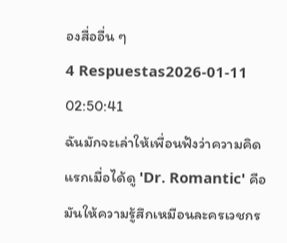องสื่ออื่น ๆ
4 Respuestas2026-01-11 02:50:41
ฉันมักจะเล่าให้เพื่อนฟังว่าความคิดแรกเมื่อได้ดู 'Dr. Romantic' คือมันให้ความรู้สึกเหมือนละครเวชกร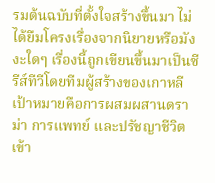รมต้นฉบับที่ตั้งใจสร้างขึ้นมา ไม่ได้ยืมโครงเรื่องจากนิยายหรือมังงะใดๆ เรื่องนี้ถูกเขียนขึ้นมาเป็นซีรีส์ทีวีโดยทีมผู้สร้างของเกาหลี เป้าหมายคือการผสมผสานดราม่า การแพทย์ และปรัชญาชีวิตเข้า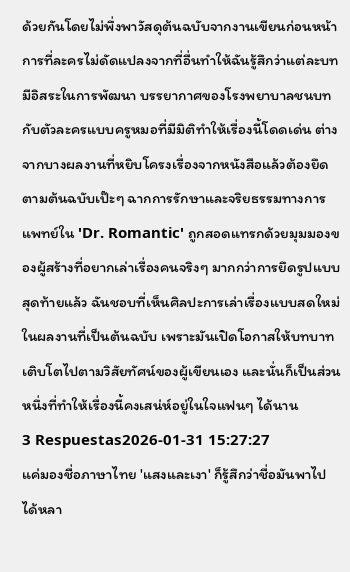ด้วยกันโดยไม่พึ่งพาวัสดุต้นฉบับจากงานเขียนก่อนหน้า
การที่ละครไม่ดัดแปลงจากที่อื่นทำให้ฉันรู้สึกว่าแต่ละบทมีอิสระในการพัฒนา บรรยากาศของโรงพยาบาลชนบทกับตัวละครแบบครูหมอที่มีมิติทำให้เรื่องนี้โดดเด่น ต่างจากบางผลงานที่หยิบโครงเรื่องจากหนังสือแล้วต้องยึดตามต้นฉบับเป๊ะๆ ฉากการรักษาและจริยธรรมทางการแพทย์ใน 'Dr. Romantic' ถูกสอดแทรกด้วยมุมมองของผู้สร้างที่อยากเล่าเรื่องคนจริงๆ มากกว่าการยึดรูปแบบ
สุดท้ายแล้ว ฉันชอบที่เห็นศิลปะการเล่าเรื่องแบบสดใหม่ในผลงานที่เป็นต้นฉบับ เพราะมันเปิดโอกาสให้บทบาทเติบโตไปตามวิสัยทัศน์ของผู้เขียนเอง และนั่นก็เป็นส่วนหนึ่งที่ทำให้เรื่องนี้คงเสน่ห์อยู่ในใจแฟนๆ ได้นาน
3 Respuestas2026-01-31 15:27:27
แค่มองชื่อภาษาไทย 'แสงและเงา' ก็รู้สึกว่าชื่อมันพาไปได้หลา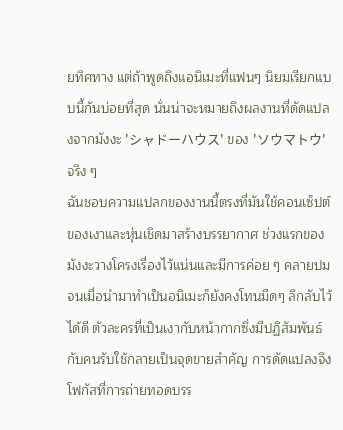ยทิศทาง แต่ถ้าพูดถึงแอนิเมะที่แฟนๆ นิยมเรียกแบบนี้กันบ่อยที่สุด นั่นน่าจะหมายถึงผลงานที่ดัดแปลงจากมังงะ 'シャドーハウス' ของ 'ソウマトウ' จริง ๆ
ฉันชอบความแปลกของงานนี้ตรงที่มันใช้คอนเซ็ปต์ของเงาและหุ่นเชิดมาสร้างบรรยากาศ ช่วงแรกของมังงะวางโครงเรื่องไว้แน่นและมีการค่อย ๆ คลายปม จนเมื่อนำมาทำเป็นอนิเมะก็ยังคงโทนมืดๆ ลึกลับไว้ได้ดี ตัวละครที่เป็นเงากับหน้ากากซึ่งมีปฏิสัมพันธ์กับคนรับใช้กลายเป็นจุดขายสำคัญ การดัดแปลงจึงโฟกัสที่การถ่ายทอดบรร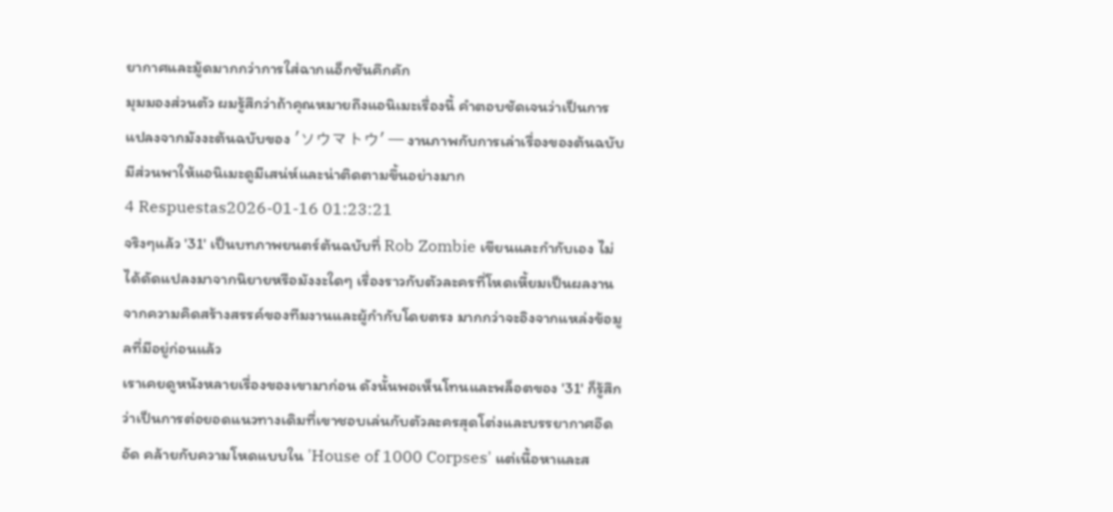ยากาศและมู้ดมากกว่าการใส่ฉากแอ็กชันคึกคัก
มุมมองส่วนตัว ผมรู้สึกว่าถ้าคุณหมายถึงแอนิเมะเรื่องนี้ คำตอบชัดเจนว่าเป็นการแปลงจากมังงะต้นฉบับของ 'ソウマトウ' — งานภาพกับการเล่าเรื่องของต้นฉบับมีส่วนพาให้แอนิเมะดูมีเสน่ห์และน่าติดตามขึ้นอย่างมาก
4 Respuestas2026-01-16 01:23:21
จริงๆแล้ว '31' เป็นบทภาพยนตร์ต้นฉบับที่ Rob Zombie เขียนและกำกับเอง ไม่ได้ดัดแปลงมาจากนิยายหรือมังงะใดๆ เรื่องราวกับตัวละครที่โหดเหี้ยมเป็นผลงานจากความคิดสร้างสรรค์ของทีมงานและผู้กำกับโดยตรง มากกว่าจะอิงจากแหล่งข้อมูลที่มีอยู่ก่อนแล้ว
เราเคยดูหนังหลายเรื่องของเขามาก่อน ดังนั้นพอเห็นโทนและพล็อตของ '31' ก็รู้สึกว่าเป็นการต่อยอดแนวทางเดิมที่เขาชอบเล่นกับตัวละครสุดโต่งและบรรยากาศอึดอัด คล้ายกับความโหดแบบใน 'House of 1000 Corpses' แต่เนื้อหาและส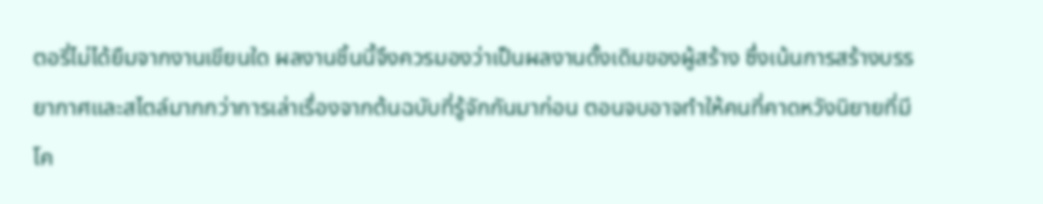ตอรี่ไม่ได้ยืมจากงานเขียนใด ผลงานชิ้นนี้จึงควรมองว่าเป็นผลงานดั้งเดิมของผู้สร้าง ซึ่งเน้นการสร้างบรรยากาศและสไตล์มากกว่าการเล่าเรื่องจากต้นฉบับที่รู้จักกันมาก่อน ตอนจบอาจทำให้คนที่คาดหวังนิยายที่มีโค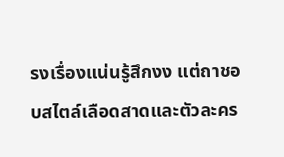รงเรื่องแน่นรู้สึกงง แต่ถาชอบสไตล์เลือดสาดและตัวละคร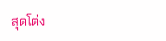สุดโต่ง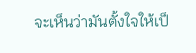จะเห็นว่ามันตั้งใจให้เป็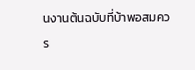นงานต้นฉบับที่บ้าพอสมควร